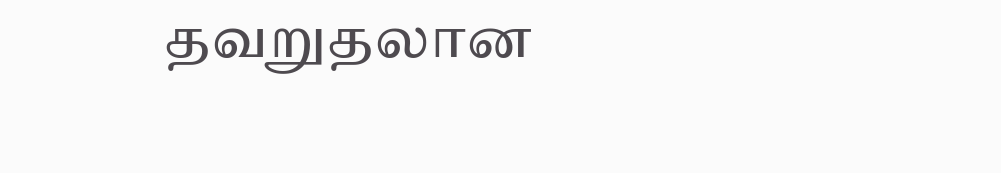தவறுதலான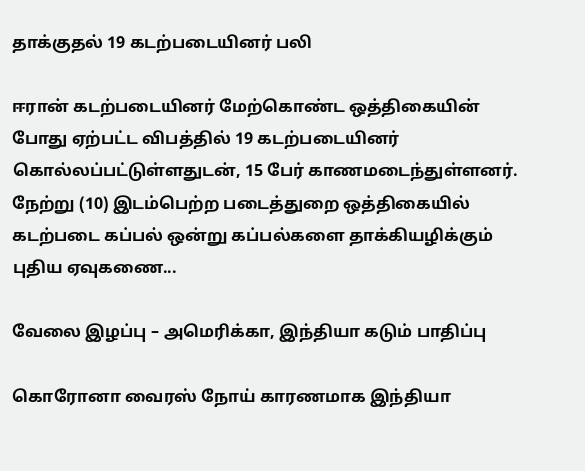தாக்குதல் 19 கடற்படையினர் பலி

ஈரான் கடற்படையினர் மேற்கொண்ட ஒத்திகையின் போது ஏற்பட்ட விபத்தில் 19 கடற்படையினர் கொல்லப்பட்டுள்ளதுடன், 15 பேர் காணமடைந்துள்ளனர். நேற்று (10) இடம்பெற்ற படைத்துறை ஒத்திகையில் கடற்படை கப்பல் ஒன்று கப்பல்களை தாக்கியழிக்கும் புதிய ஏவுகணை...

வேலை இழப்பு – அமெரிக்கா, இந்தியா கடும் பாதிப்பு

கொரோனா வைரஸ் நோய் காரணமாக இந்தியா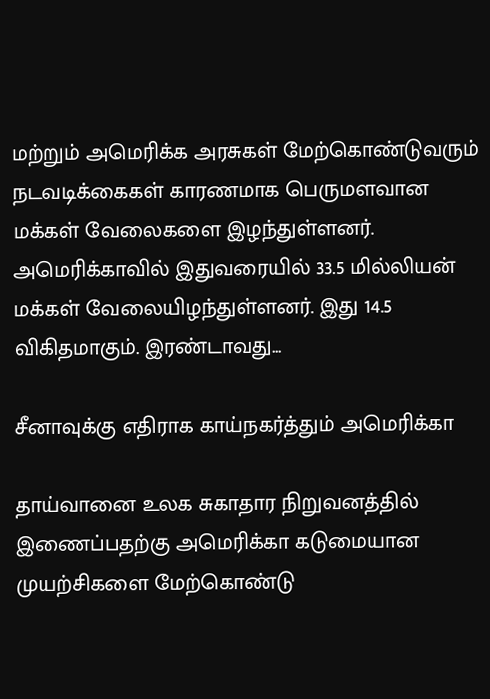மற்றும் அமெரிக்க அரசுகள் மேற்கொண்டுவரும் நடவடிக்கைகள் காரணமாக பெருமளவான மக்கள் வேலைகளை இழந்துள்ளனர். அமெரிக்காவில் இதுவரையில் 33.5 மில்லியன் மக்கள் வேலையிழந்துள்ளனர். இது 14.5 விகிதமாகும். இரண்டாவது...

சீனாவுக்கு எதிராக காய்நகர்த்தும் அமெரிக்கா

தாய்வானை உலக சுகாதார நிறுவனத்தில் இணைப்பதற்கு அமெரிக்கா கடுமையான முயற்சிகளை மேற்கொண்டு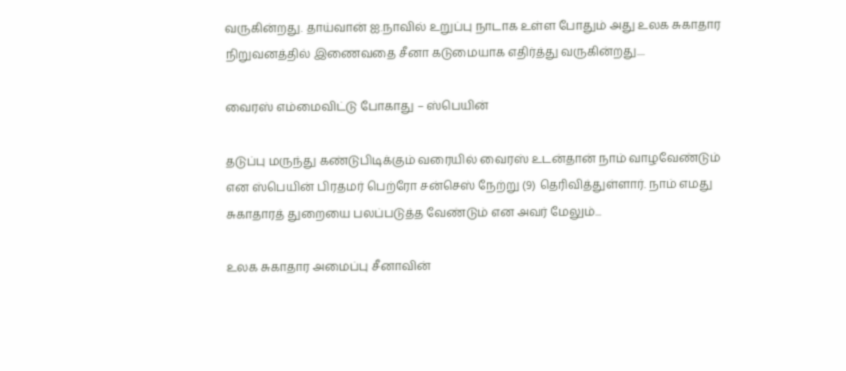வருகின்றது. தாய்வான் ஐ.நாவில் உறுப்பு நாடாக உள்ள போதும் அது உலக சுகாதார நிறுவனத்தில் இணைவதை சீனா கடுமையாக எதிர்த்து வருகின்றது....

வைரஸ் எம்மைவிட்டு போகாது – ஸ்பெயின்

தடுப்பு மருந்து கண்டுபிடிக்கும் வரையில் வைரஸ் உடன்தான் நாம் வாழவேண்டும் என ஸ்பெயின் பிரதமர் பெற்ரோ சன்செஸ் நேற்று (9) தெரிவித்துள்ளார். நாம் எமது சுகாதாரத் துறையை பலப்படுத்த வேண்டும் என அவர் மேலும்...

உலக சுகாதார அமைப்பு சீனாவின்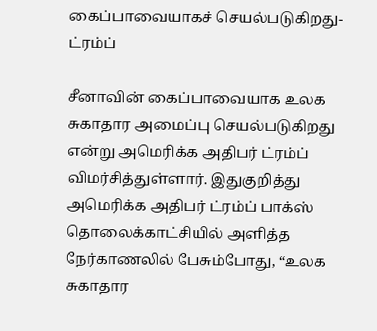கைப்பாவையாகச் செயல்படுகிறது-ட்ரம்ப்

சீனாவின் கைப்பாவையாக உலக சுகாதார அமைப்பு செயல்படுகிறது என்று அமெரிக்க அதிபர் ட்ரம்ப் விமர்சித்துள்ளார். இதுகுறித்து அமெரிக்க அதிபர் ட்ரம்ப் பாக்ஸ் தொலைக்காட்சியில் அளித்த நேர்காணலில் பேசும்போது, “உலக சுகாதார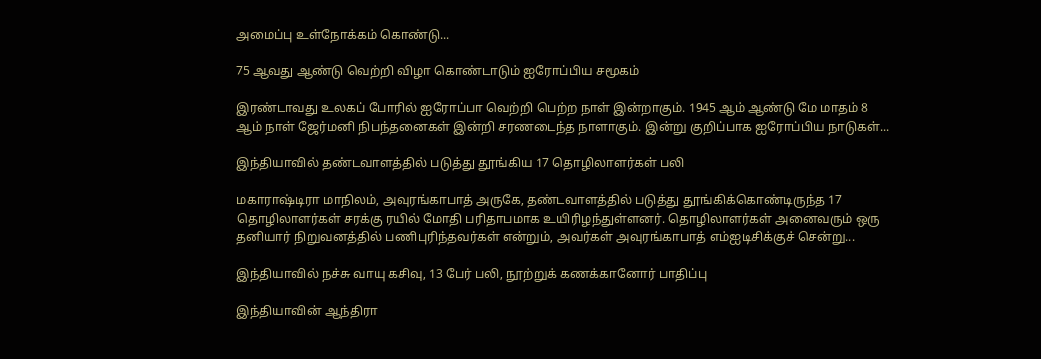அமைப்பு உள்நோக்கம் கொண்டு...

75 ஆவது ஆண்டு வெற்றி விழா கொண்டாடும் ஐரோப்பிய சமூகம்

இரண்டாவது உலகப் போரில் ஐரோப்பா வெற்றி பெற்ற நாள் இன்றாகும். 1945 ஆம் ஆண்டு மே மாதம் 8 ஆம் நாள் ஜேர்மனி நிபந்தனைகள் இன்றி சரணடைந்த நாளாகும். இன்று குறிப்பாக ஐரோப்பிய நாடுகள்...

இந்தியாவில் தண்டவாளத்தில் படுத்து தூங்கிய 17 தொழிலாளர்கள் பலி

மகாராஷ்டிரா மாநிலம், அவுரங்காபாத் அருகே, தண்டவாளத்தில் படுத்து தூங்கிக்கொண்டிருந்த 17 தொழிலாளர்கள் சரக்கு ரயில் மோதி பரிதாபமாக உயிரிழந்துள்ளனர். தொழிலாளர்கள் அனைவரும் ஒரு தனியார் நிறுவனத்தில் பணிபுரிந்தவர்கள் என்றும், அவர்கள் அவுரங்காபாத் எம்ஐடிசிக்குச் சென்று...

இந்தியாவில் நச்சு வாயு கசிவு, 13 பேர் பலி, நூற்றுக் கணக்கானோர் பாதிப்பு

இந்தியாவின் ஆந்திரா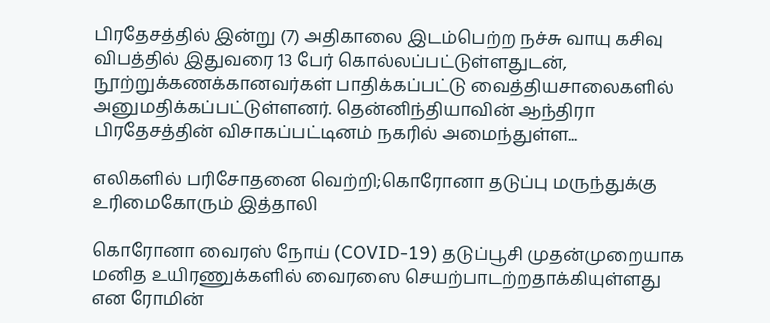பிரதேசத்தில் இன்று (7) அதிகாலை இடம்பெற்ற நச்சு வாயு கசிவு விபத்தில் இதுவரை 13 பேர் கொல்லப்பட்டுள்ளதுடன், நூற்றுக்கணக்கானவர்கள் பாதிக்கப்பட்டு வைத்தியசாலைகளில் அனுமதிக்கப்பட்டுள்ளனர். தென்னிந்தியாவின் ஆந்திரா பிரதேசத்தின் விசாகப்பட்டினம் நகரில் அமைந்துள்ள...

எலிகளில் பரிசோதனை வெற்றி;கொரோனா தடுப்பு மருந்துக்கு உரிமைகோரும் இத்தாலி

கொரோனா வைரஸ் நோய் (COVID-19) தடுப்பூசி முதன்முறையாக மனித உயிரணுக்களில் வைரஸை செயற்பாடற்றதாக்கியுள்ளது என ரோமின்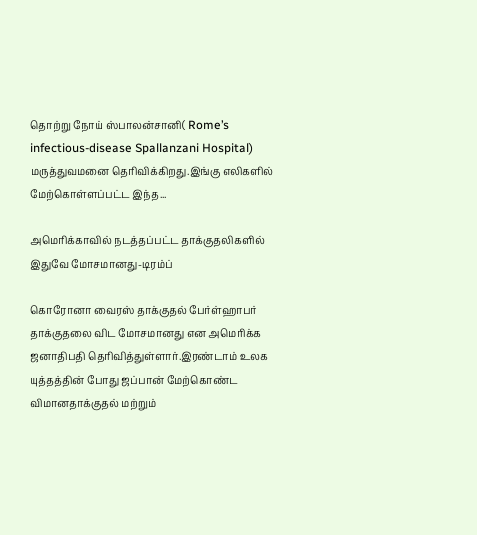தொற்று நோய் ஸ்பாலன்சானி( Rome’s infectious-disease Spallanzani Hospital) மருத்துவமனை தெரிவிக்கிறது.இங்கு எலிகளில் மேற்கொள்ளப்பட்ட இந்த...

அமெரிக்காவில் நடத்தப்பட்ட தாக்குதலிகளில் இதுவே மோசமானது-டிரம்ப்

கொரோனா வைரஸ் தாக்குதல் பேர்ள்ஹாபர் தாக்குதலை விட மோசமானது என அமெரிக்க ஜனாதிபதி தெரிவித்துள்ளார்.இரண்டாம் உலக யுத்தத்தின் போது ஜப்பான் மேற்கொண்ட விமானதாக்குதல் மற்றும்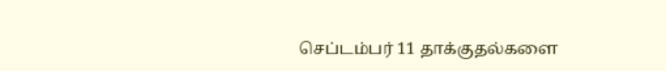செப்டம்பர் 11 தாக்குதல்களை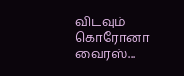விடவும் கொரோனா வைரஸ்...